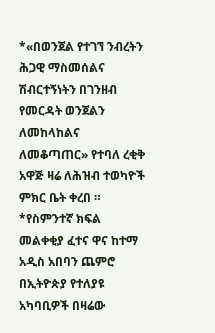*«በወንጀል የተገኘ ንብረትን ሕጋዊ ማስመሰልና ሽብርተኝነትን በገንዘብ የመርዳት ወንጀልን ለመከላከልና ለመቆጣጠር» የተባለ ረቂቅ አዋጅ ዛሬ ለሕዝብ ተወካዮች ምክር ቤት ቀረበ ።
*የስምንተኛ ክፍል መልቀቂያ ፈተና ዋና ከተማ አዲስ አበባን ጨምሮ በኢትዮጵያ የተለያዩ አካባቢዎች በዛሬው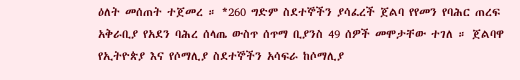ዕለት መሰጠት ተጀመረ ። *260 ግድም ስደተኞችን ያሳፈረች ጀልባ የየመን የባሕር ጠረፍ አቅራቢያ የአደን ባሕረ ሰላጤ ውስጥ ሰጥማ ቢያንስ 49 ሰዎች መሞታቸው ተገለ ። ጀልባዋ የኢትዮጵያ እና የሶማሊያ ስደተኞችን አሳፍራ ከሶማሊያ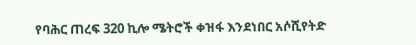የባሕር ጠረፍ 320 ኪሎ ሜትሮች ቀዝፋ እንደነበር አሶሺየትድ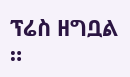ፕሬስ ዘግቧል ።